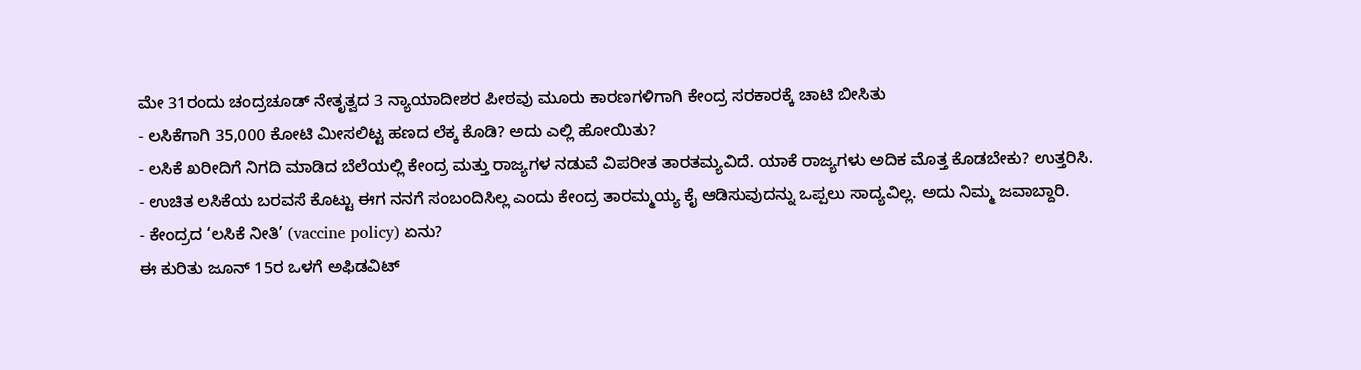ಮೇ 31ರಂದು ಚಂದ್ರಚೂಡ್ ನೇತೃತ್ವದ 3 ನ್ಯಾಯಾದೀಶರ ಪೀಠವು ಮೂರು ಕಾರಣಗಳಿಗಾಗಿ ಕೇಂದ್ರ ಸರಕಾರಕ್ಕೆ ಚಾಟಿ ಬೀಸಿತು
- ಲಸಿಕೆಗಾಗಿ 35,000 ಕೋಟಿ ಮೀಸಲಿಟ್ಟ ಹಣದ ಲೆಕ್ಕ ಕೊಡಿ? ಅದು ಎಲ್ಲಿ ಹೋಯಿತು?
- ಲಸಿಕೆ ಖರೀದಿಗೆ ನಿಗದಿ ಮಾಡಿದ ಬೆಲೆಯಲ್ಲಿ ಕೇಂದ್ರ ಮತ್ತು ರಾಜ್ಯಗಳ ನಡುವೆ ವಿಪರೀತ ತಾರತಮ್ಯವಿದೆ. ಯಾಕೆ ರಾಜ್ಯಗಳು ಅದಿಕ ಮೊತ್ತ ಕೊಡಬೇಕು? ಉತ್ತರಿಸಿ.
- ಉಚಿತ ಲಸಿಕೆಯ ಬರವಸೆ ಕೊಟ್ಟು ಈಗ ನನಗೆ ಸಂಬಂದಿಸಿಲ್ಲ ಎಂದು ಕೇಂದ್ರ ತಾರಮ್ಮಯ್ಯ ಕೈ ಆಡಿಸುವುದನ್ನು ಒಪ್ಪಲು ಸಾದ್ಯವಿಲ್ಲ. ಅದು ನಿಮ್ಮ ಜವಾಬ್ದಾರಿ.
- ಕೇಂದ್ರದ ‘ಲಸಿಕೆ ನೀತಿ’ (vaccine policy) ಏನು?
ಈ ಕುರಿತು ಜೂನ್ 15ರ ಒಳಗೆ ಅಫಿಡವಿಟ್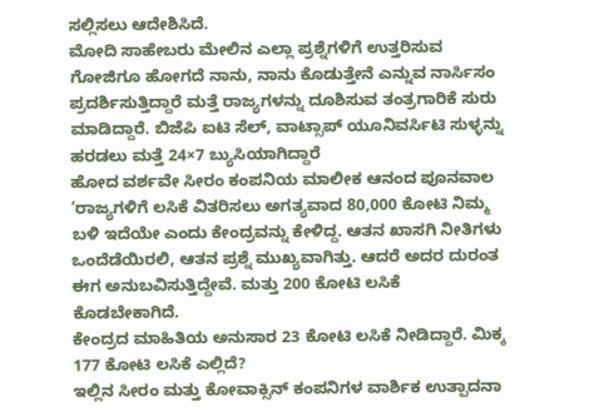ಸಲ್ಲಿಸಲು ಆದೇಶಿಸಿದೆ.
ಮೋದಿ ಸಾಹೇಬರು ಮೇಲಿನ ಎಲ್ಲಾ ಪ್ರಶ್ನೆಗಳಿಗೆ ಉತ್ತರಿಸುವ ಗೋಜಿಗೂ ಹೋಗದೆ ನಾನು, ನಾನು ಕೊಡುತ್ತೇನೆ ಎನ್ನುವ ನಾರ್ಸಿಸಂ ಪ್ರದರ್ಶಿಸುತ್ತಿದ್ದಾರೆ ಮತ್ತೆ ರಾಜ್ಯಗಳನ್ನು ದೂಶಿಸುವ ತಂತ್ರಗಾರಿಕೆ ಸುರು ಮಾಡಿದ್ದಾರೆ. ಬಿಜೆಪಿ ಐಟಿ ಸೆಲ್, ವಾಟ್ಸಾಪ್ ಯೂನಿವರ್ಸಿಟಿ ಸುಳ್ಳನ್ನು ಹರಡಲು ಮತ್ತೆ 24×7 ಬ್ಯುಸಿಯಾಗಿದ್ದಾರೆ
ಹೋದ ವರ್ಶವೇ ಸೀರಂ ಕಂಪನಿಯ ಮಾಲೀಕ ಆನಂದ ಪೂನವಾಲ ‘ರಾಜ್ಯಗಳಿಗೆ ಲಸಿಕೆ ವಿತರಿಸಲು ಅಗತ್ಯವಾದ 80,000 ಕೋಟಿ ನಿಮ್ಮ ಬಳಿ ಇದೆಯೇ ಎಂದು ಕೇಂದ್ರವನ್ನು ಕೇಳಿದ್ದ. ಆತನ ಖಾಸಗಿ ನೀತಿಗಳು ಒಂದೆಡೆಯಿರಲಿ, ಆತನ ಪ್ರಶ್ನೆ ಮುಖ್ಯವಾಗಿತ್ತು. ಆದರೆ ಅದರ ದುರಂತ ಈಗ ಅನುಬವಿಸುತ್ತಿದ್ದೇವೆ. ಮತ್ತು 200 ಕೋಟಿ ಲಸಿಕೆ ಕೊಡಬೇಕಾಗಿದೆ.
ಕೇಂದ್ರದ ಮಾಹಿತಿಯ ಅನುಸಾರ 23 ಕೋಟಿ ಲಸಿಕೆ ನೀಡಿದ್ದಾರೆ. ಮಿಕ್ಕ 177 ಕೋಟಿ ಲಸಿಕೆ ಎಲ್ಲಿದೆ?
ಇಲ್ಲಿನ ಸೀರಂ ಮತ್ತು ಕೋವಾಕ್ಸಿನ್ ಕಂಪನಿಗಳ ವಾರ್ಶಿಕ ಉತ್ಪಾದನಾ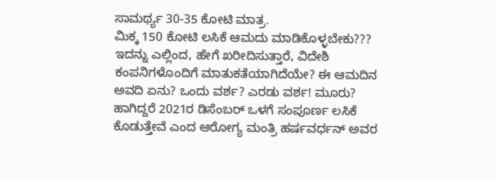ಸಾಮರ್ಥ್ಯ 30-35 ಕೋಟಿ ಮಾತ್ರ.
ಮಿಕ್ಕ 150 ಕೋಟಿ ಲಸಿಕೆ ಆಮದು ಮಾಡಿಕೊಳ್ಳಬೇಕು???
ಇದನ್ನು ಎಲ್ಲಿಂದ, ಹೇಗೆ ಖರೀದಿಸುತ್ತಾರೆ, ವಿದೇಶಿ ಕಂಪನಿಗಳೊಂದಿಗೆ ಮಾತುಕತೆಯಾಗಿದೆಯೇ? ಈ ಆಮದಿನ ಅವದಿ ಏನು? ಒಂದು ವರ್ಶ? ಎರಡು ವರ್ಶ! ಮೂರು?
ಹಾಗಿದ್ದರೆ 2021ರ ಡಿಸೆಂಬರ್ ಒಳಗೆ ಸಂಪೂರ್ಣ ಲಸಿಕೆ ಕೊಡುತ್ತೇವೆ ಎಂದ ಆರೋಗ್ಯ ಮಂತ್ರಿ ಹರ್ಷವರ್ಧನ್ ಅವರ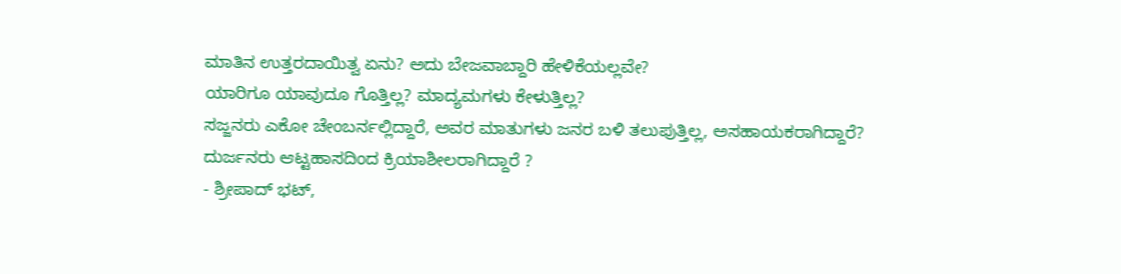ಮಾತಿನ ಉತ್ತರದಾಯಿತ್ವ ಏನು? ಅದು ಬೇಜವಾಬ್ದಾರಿ ಹೇಳಿಕೆಯಲ್ಲವೇ?
ಯಾರಿಗೂ ಯಾವುದೂ ಗೊತ್ತಿಲ್ಲ? ಮಾದ್ಯಮಗಳು ಕೇಳುತ್ತಿಲ್ಲ?
ಸಜ್ಜನರು ಎಕೋ ಚೇಂಬರ್ನಲ್ಲಿದ್ದಾರೆ, ಅವರ ಮಾತುಗಳು ಜನರ ಬಳಿ ತಲುಪುತ್ತಿಲ್ಲ, ಅಸಹಾಯಕರಾಗಿದ್ದಾರೆ?
ದುರ್ಜನರು ಆಟ್ಟಹಾಸದಿಂದ ಕ್ರಿಯಾಶೀಲರಾಗಿದ್ದಾರೆ ?
- ಶ್ರೀಪಾದ್ ಭಟ್,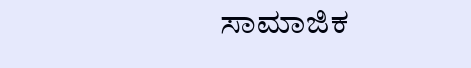ಸಾಮಾಜಿಕ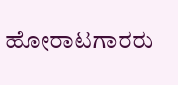ಹೋರಾಟಗಾರರು